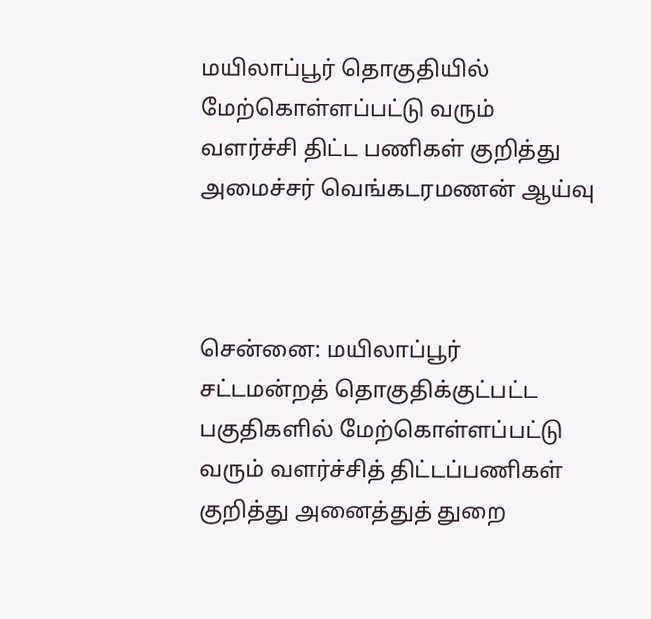மயிலாப்பூர் தொகுதியில் மேற்கொள்ளப்பட்டு வரும் வளர்ச்சி திட்ட பணிகள் குறித்து அமைச்சர் வெங்கடரமணன் ஆய்வு



சென்னை: மயிலாப்பூர் சட்டமன்றத் தொகுதிக்குட்பட்ட பகுதிகளில் மேற்கொள்ளப்பட்டு வரும் வளர்ச்சித் திட்டப்பணிகள் குறித்து அனைத்துத் துறை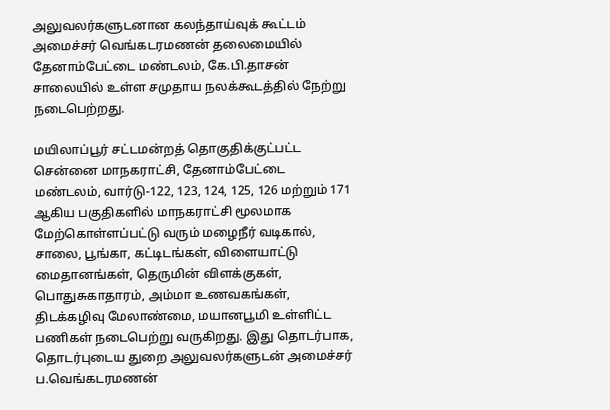அலுவலர்களுடனான கலந்தாய்வுக் கூட்டம் அமைச்சர் வெங்கடரமணன் தலைமையில் தேனாம்பேட்டை மண்டலம், கே.பி.தாசன் சாலையில் உள்ள சமுதாய நலக்கூடத்தில் நேற்று நடைபெற்றது.

மயிலாப்பூர் சட்டமன்றத் தொகுதிக்குட்பட்ட சென்னை மாநகராட்சி, தேனாம்பேட்டை மண்டலம், வார்டு-122, 123, 124, 125, 126 மற்றும் 171 ஆகிய பகுதிகளில் மாநகராட்சி மூலமாக மேற்கொள்ளப்பட்டு வரும் மழைநீர் வடிகால், சாலை, பூங்கா, கட்டிடங்கள், விளையாட்டு மைதானங்கள், தெருமின் விளக்குகள், பொதுசுகாதாரம், அம்மா உணவகங்கள், திடக்கழிவு மேலாண்மை, மயானபூமி உள்ளிட்ட பணிகள் நடைபெற்று வருகிறது. இது தொடர்பாக, தொடர்புடைய துறை அலுவலர்களுடன் அமைச்சர் ப.வெங்கடரமணன்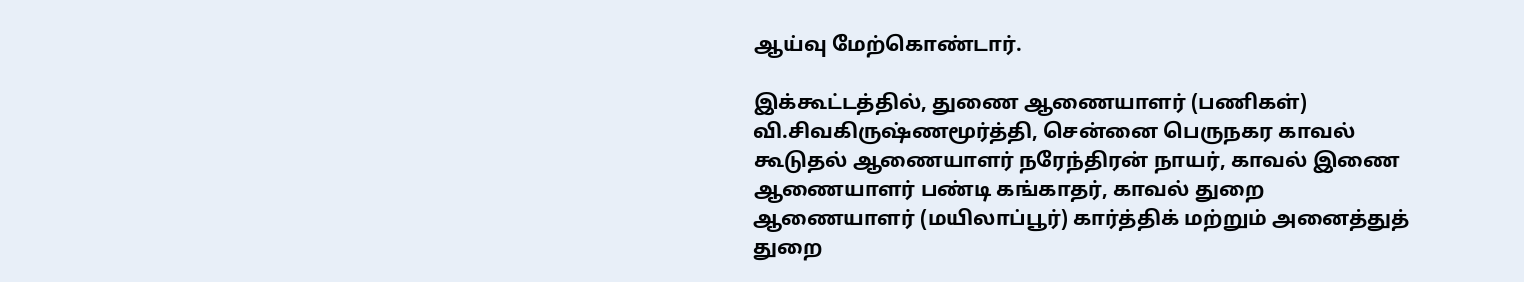ஆய்வு மேற்கொண்டார்.

இக்கூட்டத்தில், துணை ஆணையாளர் (பணிகள்) வி.சிவகிருஷ்ணமூர்த்தி, சென்னை பெருநகர காவல் கூடுதல் ஆணையாளர் நரேந்திரன் நாயர், காவல் இணை ஆணையாளர் பண்டி கங்காதர், காவல் துறை ஆணையாளர் (மயிலாப்பூர்) கார்த்திக் மற்றும் அனைத்துத் துறை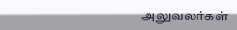அலுவலர்கள்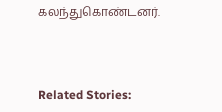கலந்துகொண்டனர்.



Related Stories: